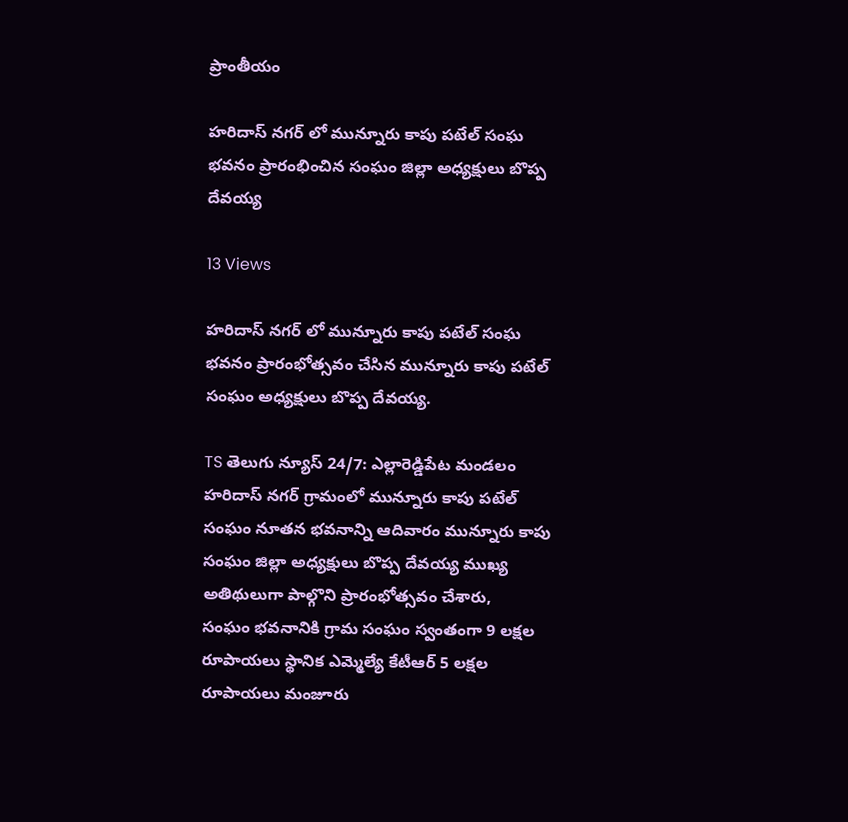ప్రాంతీయం

హరిదాస్ నగర్ లో మున్నూరు కాపు పటేల్ సంఘ భవనం ప్రారంభించిన సంఘం జిల్లా అధ్యక్షులు బొప్ప దేవయ్య

13 Views

హరిదాస్ నగర్ లో మున్నూరు కాపు పటేల్ సంఘ భవనం ప్రారంభోత్సవం చేసిన మున్నూరు కాపు పటేల్ సంఘం అధ్యక్షులు బొప్ప దేవయ్య.

TS తెలుగు న్యూస్ 24/7: ఎల్లారెడ్డిపేట మండలం హరిదాస్ నగర్ గ్రామంలో మున్నూరు కాపు పటేల్ సంఘం నూతన భవనాన్ని ఆదివారం మున్నూరు కాపు సంఘం జిల్లా అధ్యక్షులు బొప్ప దేవయ్య ముఖ్య అతిథులుగా పాల్గొని ప్రారంభోత్సవం చేశారు,
సంఘం భవనానికి గ్రామ సంఘం స్వంతంగా 9 లక్షల రూపాయలు స్థానిక ఎమ్మెల్యే కేటీఆర్ 5 లక్షల రూపాయలు మంజూరు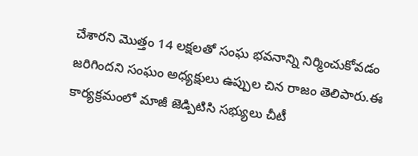చేశారని మొత్తం 14 లక్షలతో సంఘ భవనాన్ని నిర్మించుకోవడం జరిగిందని సంఘం అధ్యక్షులు ఉప్పుల చిన రాజం తెలిపారు.ఈ కార్యక్రమంలో మాజీ జెడ్పిటిసి సభ్యులు చీటీ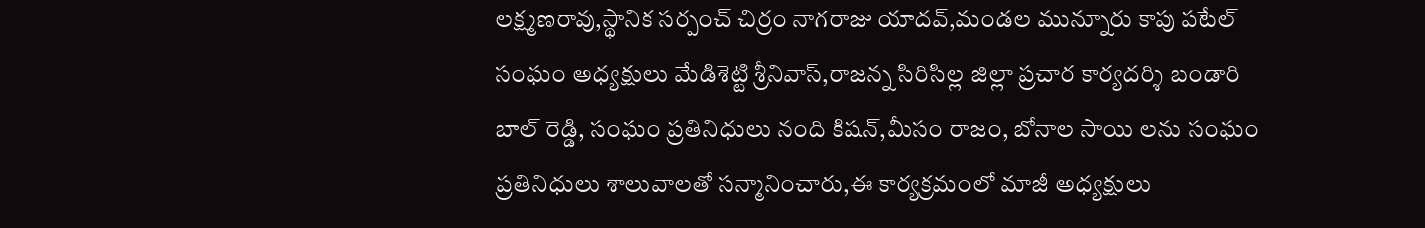లక్ష్మణరావు,స్థానిక సర్పంచ్ చిర్రం నాగరాజు యాదవ్,మండల మున్నూరు కాపు పటేల్ సంఘం అధ్యక్షులు మేడిశెట్టి శ్రీనివాస్,రాజన్న సిరిసిల్ల జిల్లా ప్రచార కార్యదర్శి బండారి బాల్ రెడ్డి, సంఘం ప్రతినిధులు నంది కిషన్,మీసం రాజం, బోనాల సాయి లను సంఘం ప్రతినిధులు శాలువాలతో సన్మానించారు,ఈ కార్యక్రమంలో మాజీ అధ్యక్షులు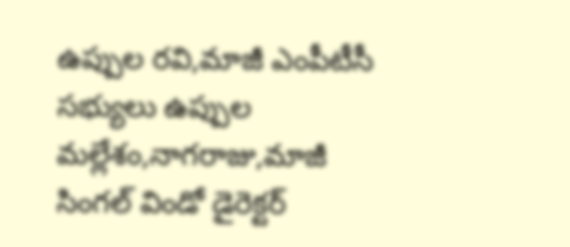ఉప్పుల రవి,మాజీ ఎంపీటీసీ సభ్యులు ఉప్పుల మల్లేశం,నాగరాజు,మాజీ సింగల్ విండో డైరెక్టర్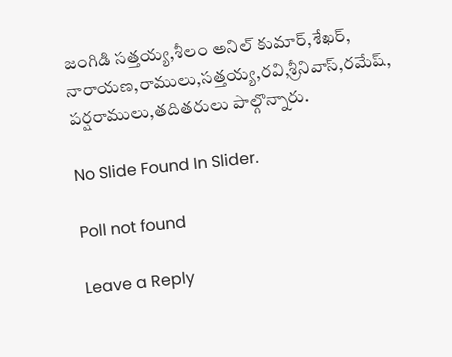జంగిడి సత్తయ్య,శీలం అనిల్ కుమార్,శేఖర్, నారాయణ,రాములు,సత్తయ్య,రవి,శ్రీనివాస్,రమేష్, పర్షరాములు,తదితరులు పాల్గొన్నారు.

No Slide Found In Slider.

Poll not found

Leave a Reply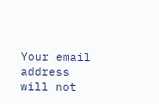Your email address will not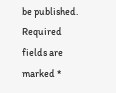be published. Required fields are marked *